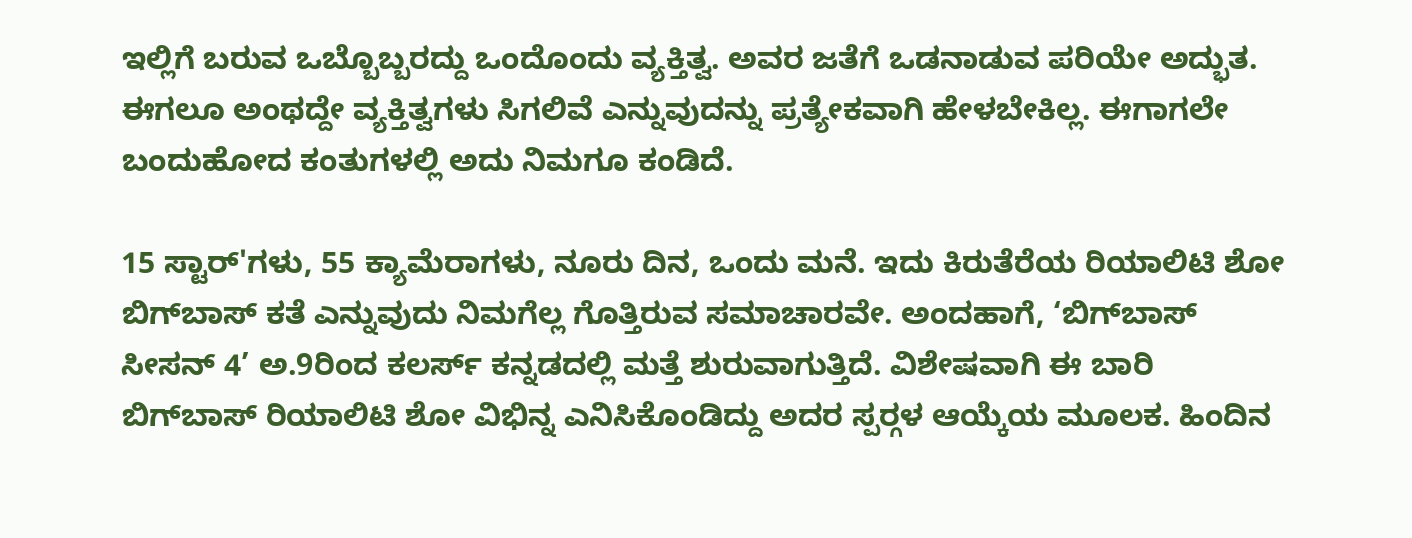ಇಲ್ಲಿಗೆ ಬರುವ ಒಬ್ಬೊಬ್ಬರದ್ದು ಒಂದೊಂದು ವ್ಯಕ್ತಿತ್ವ. ಅವರ ಜತೆಗೆ ಒಡನಾಡುವ ಪರಿಯೇ ಅದ್ಭುತ. ಈಗಲೂ ಅಂಥದ್ದೇ ವ್ಯಕ್ತಿತ್ವಗಳು ಸಿಗಲಿವೆ ಎನ್ನುವುದನ್ನು ಪ್ರತ್ಯೇಕವಾಗಿ ಹೇಳಬೇಕಿಲ್ಲ. ಈಗಾಗಲೇ ಬಂದುಹೋದ ಕಂತುಗಳಲ್ಲಿ ಅದು ನಿಮಗೂ ಕಂಡಿದೆ.

15 ಸ್ಟಾರ್'ಗಳು, 55 ಕ್ಯಾಮೆರಾಗಳು, ನೂರು ದಿನ, ಒಂದು ಮನೆ. ಇದು ಕಿರುತೆರೆಯ ರಿಯಾಲಿಟಿ ಶೋ ಬಿಗ್‌ಬಾಸ್ ಕತೆ ಎನ್ನುವುದು ನಿಮಗೆಲ್ಲ ಗೊತ್ತಿರುವ ಸಮಾಚಾರವೇ. ಅಂದಹಾಗೆ, ‘ಬಿಗ್‌ಬಾಸ್ ಸೀಸನ್ 4’ ಅ.9ರಿಂದ ಕಲರ್ಸ್ ಕನ್ನಡದಲ್ಲಿ ಮತ್ತೆ ಶುರುವಾಗುತ್ತಿದೆ. ವಿಶೇಷವಾಗಿ ಈ ಬಾರಿ ಬಿಗ್‌ಬಾಸ್ ರಿಯಾಲಿಟಿ ಶೋ ವಿಭಿನ್ನ ಎನಿಸಿಕೊಂಡಿದ್ದು ಅದರ ಸ್ಪರ‌್ಗಳ ಆಯ್ಕೆಯ ಮೂಲಕ. ಹಿಂದಿನ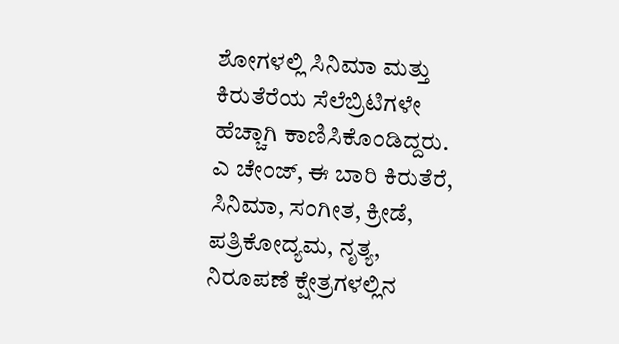ಶೋಗಳಲ್ಲಿ ಸಿನಿಮಾ ಮತ್ತು ಕಿರುತೆರೆಯ ಸೆಲೆಬ್ರಿಟಿಗಳೇ ಹೆಚ್ಚಾಗಿ ಕಾಣಿಸಿಕೊಂಡಿದ್ದರು. ಎ ಚೇಂಜ್, ಈ ಬಾರಿ ಕಿರುತೆರೆ, ಸಿನಿಮಾ, ಸಂಗೀತ, ಕ್ರೀಡೆ, ಪತ್ರಿಕೋದ್ಯಮ, ನೃತ್ಯ, ನಿರೂಪಣೆ ಕ್ಷೇತ್ರಗಳಲ್ಲಿನ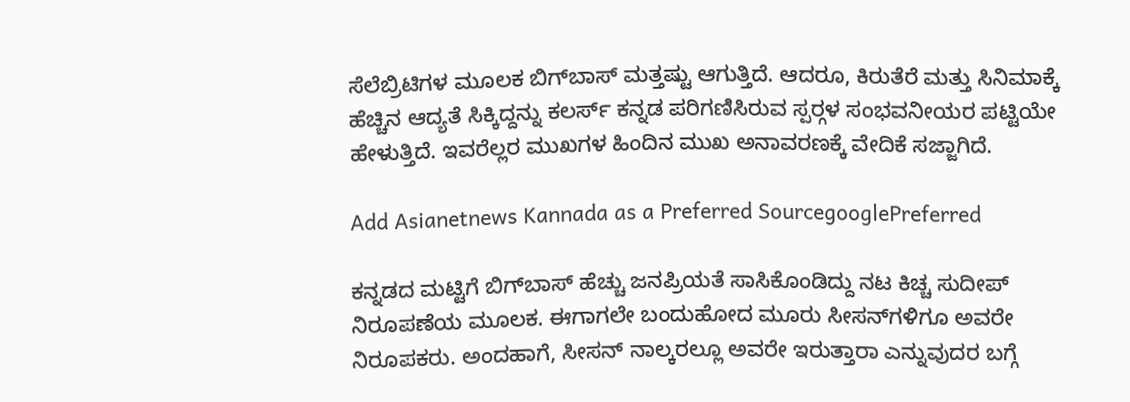ಸೆಲೆಬ್ರಿಟಿಗಳ ಮೂಲಕ ಬಿಗ್‌ಬಾಸ್ ಮತ್ತಷ್ಟು ಆಗುತ್ತಿದೆ. ಆದರೂ, ಕಿರುತೆರೆ ಮತ್ತು ಸಿನಿಮಾಕ್ಕೆ ಹೆಚ್ಚಿನ ಆದ್ಯತೆ ಸಿಕ್ಕಿದ್ದನ್ನು ಕಲರ್ಸ್ ಕನ್ನಡ ಪರಿಗಣಿಸಿರುವ ಸ್ಪರ‌್ಗಳ ಸಂಭವನೀಯರ ಪಟ್ಟಿಯೇ ಹೇಳುತ್ತಿದೆ. ಇವರೆಲ್ಲರ ಮುಖಗಳ ಹಿಂದಿನ ಮುಖ ಅನಾವರಣಕ್ಕೆ ವೇದಿಕೆ ಸಜ್ಜಾಗಿದೆ.

Add Asianetnews Kannada as a Preferred SourcegooglePreferred

ಕನ್ನಡದ ಮಟ್ಟಿಗೆ ಬಿಗ್‌ಬಾಸ್ ಹೆಚ್ಚು ಜನಪ್ರಿಯತೆ ಸಾಸಿಕೊಂಡಿದ್ದು ನಟ ಕಿಚ್ಚ ಸುದೀಪ್ ನಿರೂಪಣೆಯ ಮೂಲಕ. ಈಗಾಗಲೇ ಬಂದುಹೋದ ಮೂರು ಸೀಸನ್‌ಗಳಿಗೂ ಅವರೇ ನಿರೂಪಕರು. ಅಂದಹಾಗೆ, ಸೀಸನ್ ನಾಲ್ಕರಲ್ಲೂ ಅವರೇ ಇರುತ್ತಾರಾ ಎನ್ನುವುದರ ಬಗ್ಗೆ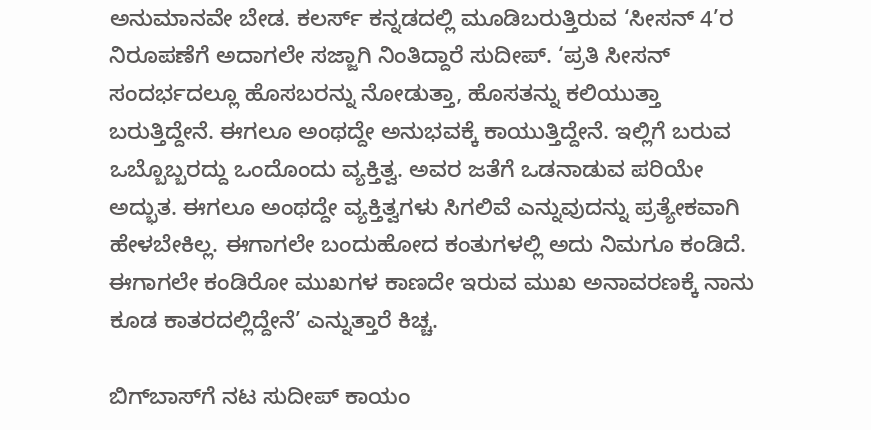ಅನುಮಾನವೇ ಬೇಡ. ಕಲರ್ಸ್ ಕನ್ನಡದಲ್ಲಿ ಮೂಡಿಬರುತ್ತಿರುವ ‘ಸೀಸನ್ 4’ರ ನಿರೂಪಣೆಗೆ ಅದಾಗಲೇ ಸಜ್ಜಾಗಿ ನಿಂತಿದ್ದಾರೆ ಸುದೀಪ್. ‘ಪ್ರತಿ ಸೀಸನ್ ಸಂದರ್ಭದಲ್ಲೂ ಹೊಸಬರನ್ನು ನೋಡುತ್ತಾ, ಹೊಸತನ್ನು ಕಲಿಯುತ್ತಾ ಬರುತ್ತಿದ್ದೇನೆ. ಈಗಲೂ ಅಂಥದ್ದೇ ಅನುಭವಕ್ಕೆ ಕಾಯುತ್ತಿದ್ದೇನೆ. ಇಲ್ಲಿಗೆ ಬರುವ ಒಬ್ಬೊಬ್ಬರದ್ದು ಒಂದೊಂದು ವ್ಯಕ್ತಿತ್ವ. ಅವರ ಜತೆಗೆ ಒಡನಾಡುವ ಪರಿಯೇ ಅದ್ಭುತ. ಈಗಲೂ ಅಂಥದ್ದೇ ವ್ಯಕ್ತಿತ್ವಗಳು ಸಿಗಲಿವೆ ಎನ್ನುವುದನ್ನು ಪ್ರತ್ಯೇಕವಾಗಿ ಹೇಳಬೇಕಿಲ್ಲ. ಈಗಾಗಲೇ ಬಂದುಹೋದ ಕಂತುಗಳಲ್ಲಿ ಅದು ನಿಮಗೂ ಕಂಡಿದೆ. ಈಗಾಗಲೇ ಕಂಡಿರೋ ಮುಖಗಳ ಕಾಣದೇ ಇರುವ ಮುಖ ಅನಾವರಣಕ್ಕೆ ನಾನು ಕೂಡ ಕಾತರದಲ್ಲಿದ್ದೇನೆ’ ಎನ್ನುತ್ತಾರೆ ಕಿಚ್ಚ.

ಬಿಗ್‌ಬಾಸ್‌ಗೆ ನಟ ಸುದೀಪ್ ಕಾಯಂ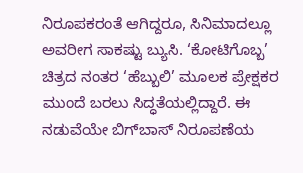ನಿರೂಪಕರಂತೆ ಆಗಿದ್ದರೂ, ಸಿನಿಮಾದಲ್ಲೂ ಅವರೀಗ ಸಾಕಷ್ಟು ಬ್ಯುಸಿ. ‘ಕೋಟಿಗೊಬ್ಬ’ ಚಿತ್ರದ ನಂತರ ‘ಹೆಬ್ಬುಲಿ’ ಮೂಲಕ ಪ್ರೇಕ್ಷಕರ ಮುಂದೆ ಬರಲು ಸಿದ್ಧತೆಯಲ್ಲಿದ್ದಾರೆ. ಈ ನಡುವೆಯೇ ಬಿಗ್‌ಬಾಸ್ ನಿರೂಪಣೆಯ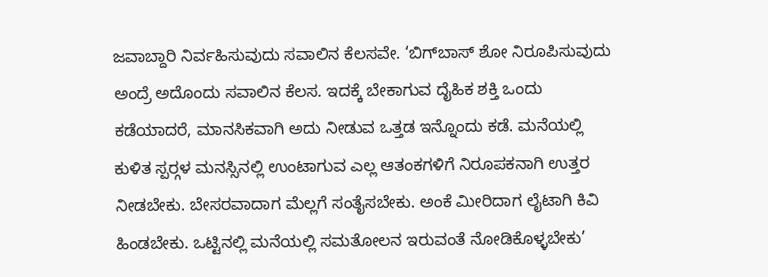ಜವಾಬ್ದಾರಿ ನಿರ್ವಹಿಸುವುದು ಸವಾಲಿನ ಕೆಲಸವೇ. ‘ಬಿಗ್‌ಬಾಸ್ ಶೋ ನಿರೂಪಿಸುವುದು ಅಂದ್ರೆ ಅದೊಂದು ಸವಾಲಿನ ಕೆಲಸ. ಇದಕ್ಕೆ ಬೇಕಾಗುವ ದೈಹಿಕ ಶಕ್ತಿ ಒಂದು ಕಡೆಯಾದರೆ, ಮಾನಸಿಕವಾಗಿ ಅದು ನೀಡುವ ಒತ್ತಡ ಇನ್ನೊಂದು ಕಡೆ. ಮನೆಯಲ್ಲಿ ಕುಳಿತ ಸ್ಪರ‌್ಗಳ ಮನಸ್ಸಿನಲ್ಲಿ ಉಂಟಾಗುವ ಎಲ್ಲ ಆತಂಕಗಳಿಗೆ ನಿರೂಪಕನಾಗಿ ಉತ್ತರ ನೀಡಬೇಕು. ಬೇಸರವಾದಾಗ ಮೆಲ್ಲಗೆ ಸಂತೈಸಬೇಕು. ಅಂಕೆ ಮೀರಿದಾಗ ಲೈಟಾಗಿ ಕಿವಿ ಹಿಂಡಬೇಕು. ಒಟ್ಟಿನಲ್ಲಿ ಮನೆಯಲ್ಲಿ ಸಮತೋಲನ ಇರುವಂತೆ ನೋಡಿಕೊಳ್ಳಬೇಕು’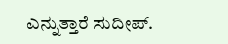ಎನ್ನುತ್ತಾರೆ ಸುದೀಪ್.